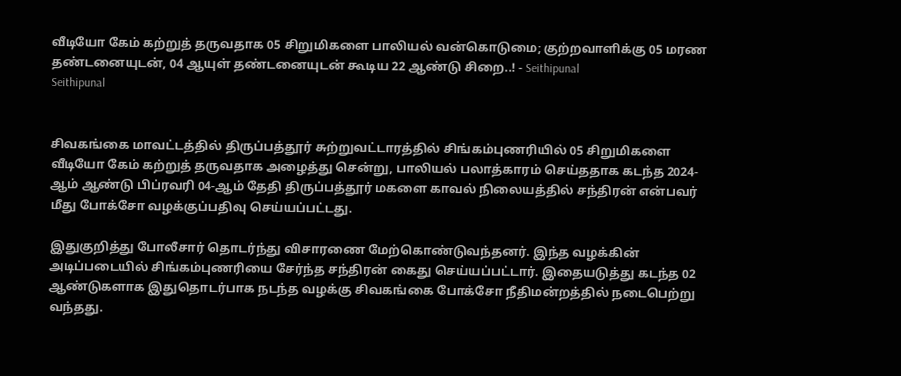வீடியோ கேம் கற்றுத் தருவதாக 05 சிறுமிகளை பாலியல் வன்கொடுமை; குற்றவாளிக்கு 05 மரண தண்டனையுடன், 04 ஆயுள் தண்டனையுடன் கூடிய 22 ஆண்டு சிறை..! - Seithipunal
Seithipunal


சிவகங்கை மாவட்டத்தில் திருப்பத்தூர் சுற்றுவட்டாரத்தில் சிங்கம்புணரியில் 05 சிறுமிகளை வீடியோ கேம் கற்றுத் தருவதாக அழைத்து சென்று, பாலியல் பலாத்காரம் செய்ததாக கடந்த 2024-ஆம் ஆண்டு பிப்ரவரி 04-ஆம் தேதி திருப்பத்தூர் மகளை காவல் நிலையத்தில் சந்திரன் என்பவர் மீது போக்சோ வழக்குப்பதிவு செய்யப்பட்டது.

இதுகுறித்து போலீசார் தொடர்ந்து விசாரணை மேற்கொண்டுவந்தனர். இந்த வழக்கின் அடிப்படையில் சிங்கம்புணரியை சேர்ந்த சந்திரன் கைது செய்யப்பட்டார். இதையடுத்து கடந்த 02 ஆண்டுகளாக இதுதொடர்பாக நடந்த வழக்கு சிவகங்கை போக்சோ நீதிமன்றத்தில் நடைபெற்று வந்தது.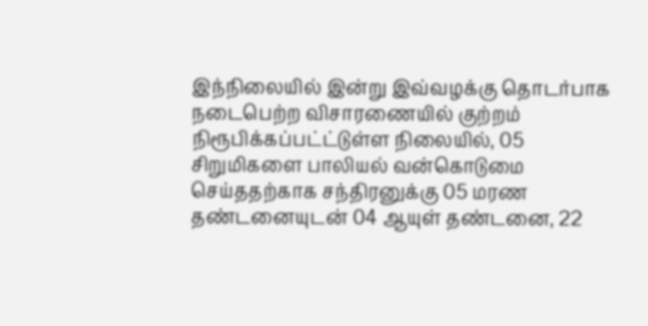இந்நிலையில் இன்று இவ்வழக்கு தொடர்பாக நடைபெற்ற விசாரணையில் குற்றம் நிரூபிக்கப்பட்ட்டுள்ள நிலையில், 05 சிறுமிகளை பாலியல் வன்கொடுமை செய்ததற்காக சந்திரனுக்கு 05 மரண தண்டனையுடன் 04 ஆயுள் தண்டனை, 22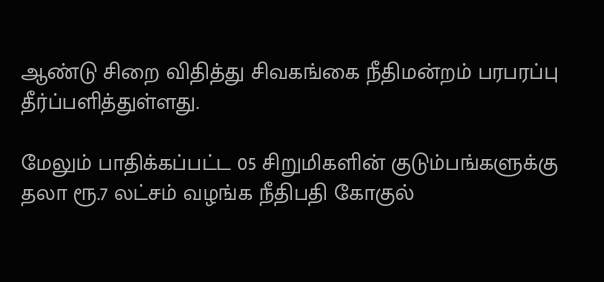ஆண்டு சிறை விதித்து சிவகங்கை நீதிமன்றம் பரபரப்பு தீர்ப்பளித்துள்ளது.

மேலும் பாதிக்கப்பட்ட 05 சிறுமிகளின் குடும்பங்களுக்கு தலா ரூ.7 லட்சம் வழங்க நீதிபதி கோகுல்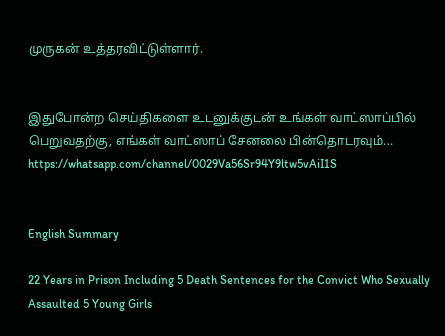முருகன் உத்தரவிட்டுள்ளார்.


இதுபோன்ற செய்திகளை உடனுக்குடன் உங்கள் வாட்ஸாப்பில் பெறுவதற்கு, எங்கள் வாட்ஸாப் சேனலை பின்தொடரவும்... https://whatsapp.com/channel/0029Va56Sr94Y9ltw5vAiI1S


English Summary

22 Years in Prison Including 5 Death Sentences for the Convict Who Sexually Assaulted 5 Young Girls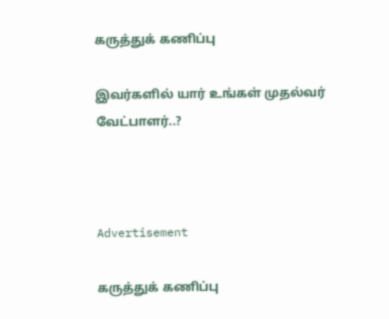கருத்துக் கணிப்பு

இவர்களில் யார் உங்கள் முதல்வர் வேட்பாளர்..?



Advertisement

கருத்துக் கணிப்பு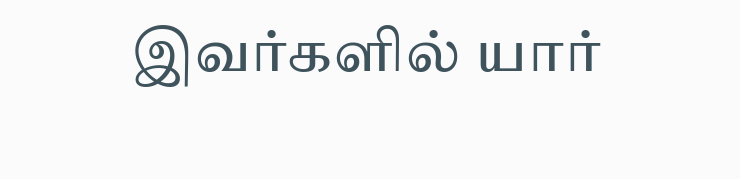இவர்களில் யார்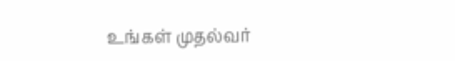உங்கள் முதல்வர்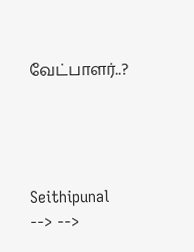வேட்பாளர்..?




Seithipunal
--> -->